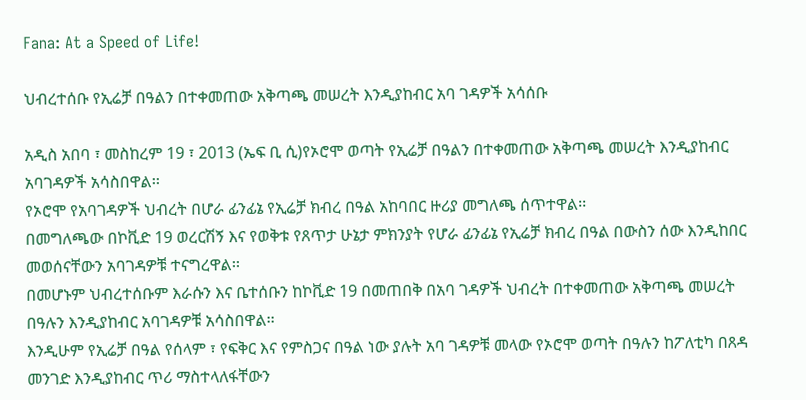Fana: At a Speed of Life!

ህብረተሰቡ የኢሬቻ በዓልን በተቀመጠው አቅጣጫ መሠረት እንዲያከብር አባ ገዳዎች አሳሰቡ

አዲስ አበባ ፣ መስከረም 19 ፣ 2013 (ኤፍ ቢ ሲ)የኦሮሞ ወጣት የኢሬቻ በዓልን በተቀመጠው አቅጣጫ መሠረት እንዲያከብር አባገዳዎች አሳስበዋል፡፡
የኦሮሞ የአባገዳዎች ህብረት በሆራ ፊንፊኔ የኢሬቻ ክብረ በዓል አከባበር ዙሪያ መግለጫ ሰጥተዋል፡፡
በመግለጫው በኮቪድ 19 ወረርሽኝ እና የወቅቱ የጸጥታ ሁኔታ ምክንያት የሆራ ፊንፊኔ የኢሬቻ ክብረ በዓል በውስን ሰው እንዲከበር መወሰናቸውን አባገዳዎቹ ተናግረዋል፡፡
በመሆኑም ህብረተሰቡም እራሱን እና ቤተሰቡን ከኮቪድ 19 በመጠበቅ በአባ ገዳዎች ህብረት በተቀመጠው አቅጣጫ መሠረት በዓሉን እንዲያከብር አባገዳዎቹ አሳስበዋል፡፡
እንዲሁም የኢሬቻ በዓል የሰላም ፣ የፍቅር እና የምስጋና በዓል ነው ያሉት አባ ገዳዎቹ መላው የኦሮሞ ወጣት በዓሉን ከፖለቲካ በጸዳ መንገድ እንዲያከብር ጥሪ ማስተላለፋቸውን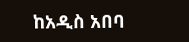ከአዲስ አበባ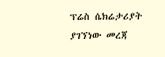ፕሬስ ሴክሬታሪያት ያገኘነው መረጃ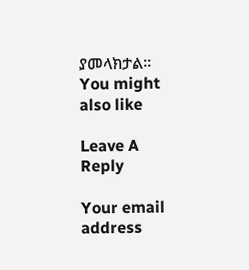ያመላክታል፡፡
You might also like

Leave A Reply

Your email address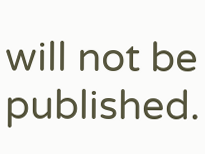will not be published.